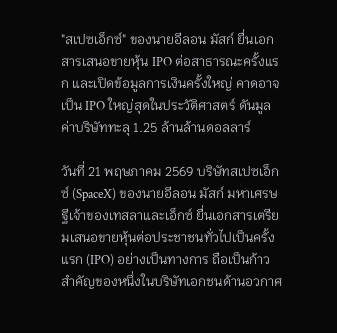"สเปซเอ็กซ์" ของนายอีลอน มัสก์ ยื่นเอกสารเสนอขายหุ้น IPO ต่อสาธารณะครั้งแรก และเปิดข้อมูลการเงินครั้งใหญ่ คาดอาจเป็น IPO ใหญ่สุดในประวัติศาสตร์ ดันมูลค่าบริษัททะลุ 1.25 ล้านล้านดอลลาร์

วันที่ 21 พฤษภาคม 2569 บริษัทสเปซเอ็กซ์ (SpaceX) ของนายอีลอน มัสก์ มหาเศรษฐีเจ้าของเทสลาและเอ็กซ์ ยื่นเอกสารเตรียมเสนอขายหุ้นต่อประชาชนทั่วไปเป็นครั้งแรก (IPO) อย่างเป็นทางการ ถือเป็นก้าวสำคัญของหนึ่งในบริษัทเอกชนด้านอวกาศ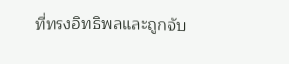ที่ทรงอิทธิพลและถูกจับ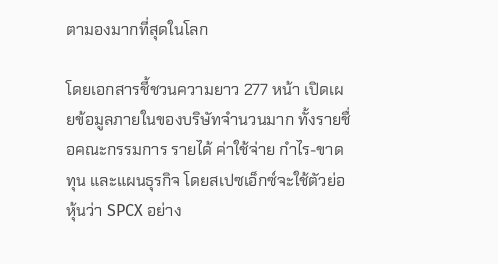ตามองมากที่สุดในโลก

โดยเอกสารชี้ชวนความยาว 277 หน้า เปิดเผยข้อมูลภายในของบริษัทจำนวนมาก ทั้งรายชื่อคณะกรรมการ รายได้ ค่าใช้จ่าย กำไร-ขาดทุน และแผนธุรกิจ โดยสเปซเอ็กซ์จะใช้ตัวย่อหุ้นว่า SPCX อย่าง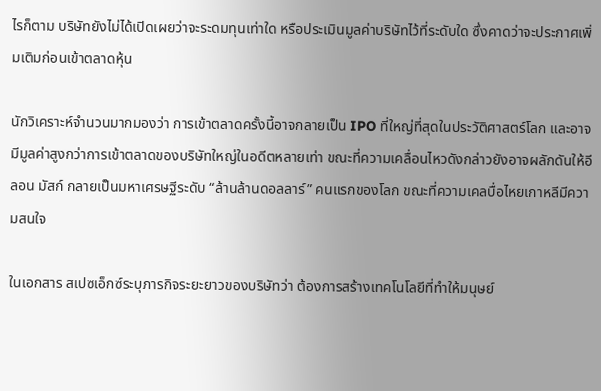ไรก็ตาม บริษัทยังไม่ได้เปิดเผยว่าจะระดมทุนเท่าใด หรือประเมินมูลค่าบริษัทไว้ที่ระดับใด ซึ่งคาดว่าจะประกาศเพิ่มเติมก่อนเข้าตลาดหุ้น

นักวิเคราะห์จำนวนมากมองว่า การเข้าตลาดครั้งนี้อาจกลายเป็น IPO ที่ใหญ่ที่สุดในประวัติศาสตร์โลก และอาจมีมูลค่าสูงกว่าการเข้าตลาดของบริษัทใหญ่ในอดีตหลายเท่า ขณะที่ความเคลื่อนไหวดังกล่าวยังอาจผลักดันให้อีลอน มัสก์ กลายเป็นมหาเศรษฐีระดับ “ล้านล้านดอลลาร์” คนแรกของโลก ขณะที่ความเคลบื่อไหยเกาหลีมีความสนใจ

ในเอกสาร สเปซเอ็กซ์ระบุภารกิจระยะยาวของบริษัทว่า ต้องการสร้างเทคโนโลยีที่ทำให้มนุษย์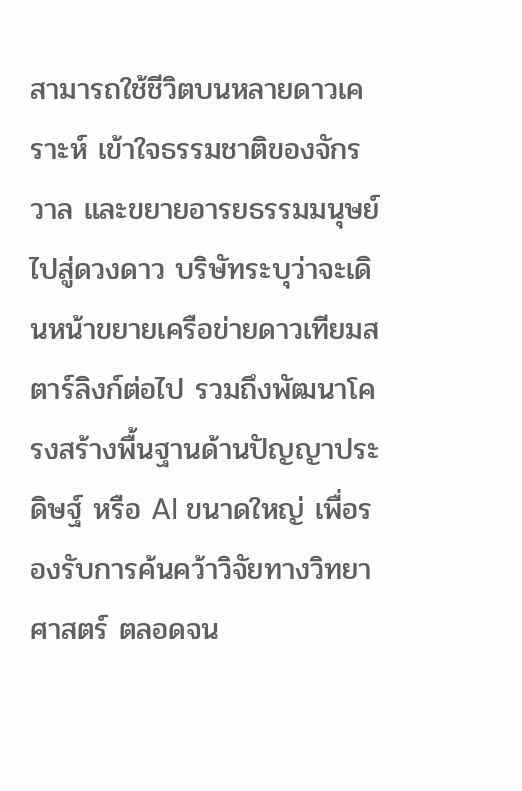สามารถใช้ชีวิตบนหลายดาวเคราะห์ เข้าใจธรรมชาติของจักรวาล และขยายอารยธรรมมนุษย์ไปสู่ดวงดาว บริษัทระบุว่าจะเดินหน้าขยายเครือข่ายดาวเทียมสตาร์ลิงก์ต่อไป รวมถึงพัฒนาโครงสร้างพื้นฐานด้านปัญญาประดิษฐ์ หรือ AI ขนาดใหญ่ เพื่อรองรับการค้นคว้าวิจัยทางวิทยาศาสตร์ ตลอดจน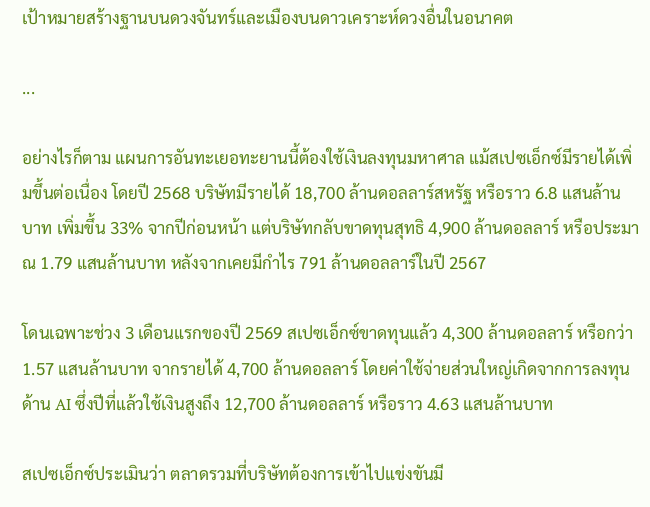เป้าหมายสร้างฐานบนดวงจันทร์และเมืองบนดาวเคราะห์ดวงอื่นในอนาคต

...

อย่างไรก็ตาม แผนการอันทะเยอทะยานนี้ต้องใช้เงินลงทุนมหาศาล แม้สเปซเอ็กซ์มีรายได้เพิ่มขึ้นต่อเนื่อง โดยปี 2568 บริษัทมีรายได้ 18,700 ล้านดอลลาร์สหรัฐ หรือราว 6.8 แสนล้านบาท เพิ่มขึ้น 33% จากปีก่อนหน้า แต่บริษัทกลับขาดทุนสุทธิ 4,900 ล้านดอลลาร์ หรือประมาณ 1.79 แสนล้านบาท หลังจากเคยมีกำไร 791 ล้านดอลลาร์ในปี 2567

โดนเฉพาะช่วง 3 เดือนแรกของปี 2569 สเปซเอ็กซ์ขาดทุนแล้ว 4,300 ล้านดอลลาร์ หรือกว่า 1.57 แสนล้านบาท จากรายได้ 4,700 ล้านดอลลาร์ โดยค่าใช้จ่ายส่วนใหญ่เกิดจากการลงทุนด้าน AI ซึ่งปีที่แล้วใช้เงินสูงถึง 12,700 ล้านดอลลาร์ หรือราว 4.63 แสนล้านบาท

สเปซเอ็กซ์ประเมินว่า ตลาดรวมที่บริษัทต้องการเข้าไปแข่งขันมี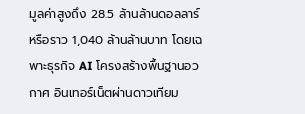มูลค่าสูงถึง 28.5 ล้านล้านดอลลาร์ หรือราว 1,040 ล้านล้านบาท โดยเฉพาะธุรกิจ AI โครงสร้างพื้นฐานอวกาศ อินเทอร์เน็ตผ่านดาวเทียม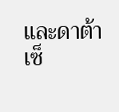และดาต้าเซ็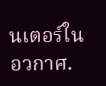นเตอร์ในอวกาศ.